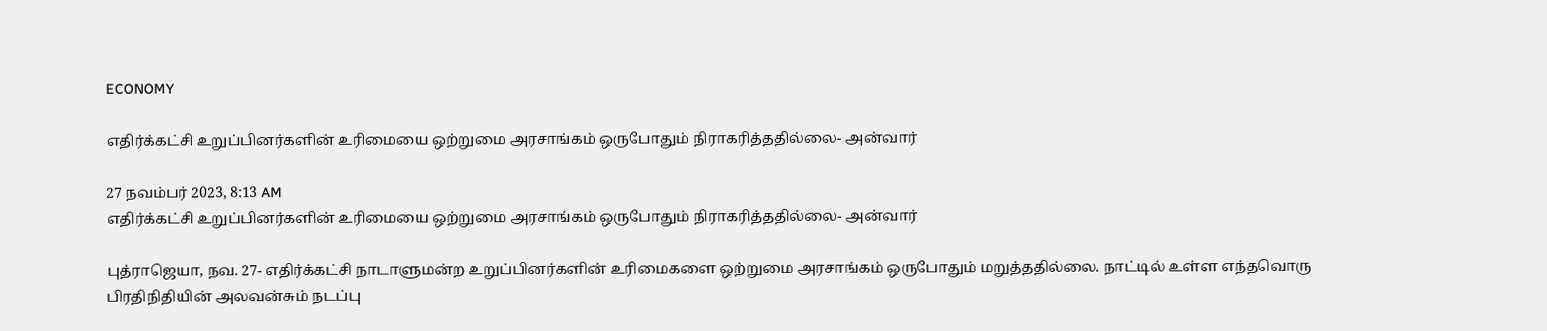ECONOMY

எதிர்க்கட்சி உறுப்பினர்களின் உரிமையை ஒற்றுமை அரசாங்கம் ஒருபோதும் நிராகரித்ததில்லை- அன்வார்

27 நவம்பர் 2023, 8:13 AM
எதிர்க்கட்சி உறுப்பினர்களின் உரிமையை ஒற்றுமை அரசாங்கம் ஒருபோதும் நிராகரித்ததில்லை- அன்வார்

புத்ராஜெயா, நவ. 27- எதிர்க்கட்சி நாடாளுமன்ற உறுப்பினர்களின் உரிமைகளை ஒற்றுமை அரசாங்கம் ஒருபோதும் மறுத்ததில்லை. நாட்டில் உள்ள எந்தவொரு பிரதிநிதியின் அலவன்சும் நடப்பு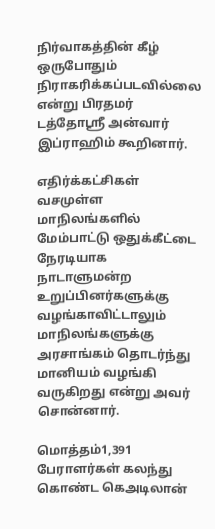நிர்வாகத்தின் கீழ் ஒருபோதும் நிராகரிக்கப்படவில்லை என்று பிரதமர் டத்தோஸ்ரீ அன்வார் இப்ராஹிம் கூறினார்.

எதிர்க்கட்சிகள் வசமுள்ள மாநிலங்களில் மேம்பாட்டு ஒதுக்கீட்டை நேரடியாக நாடாளுமன்ற உறுப்பினர்களுக்கு வழங்காவிட்டாலும் மாநிலங்களுக்கு அரசாங்கம் தொடர்ந்து மானியம் வழங்கி வருகிறது என்று அவர் சொன்னார்.

மொத்தம்1,391 பேராளர்கள் கலந்து கொண்ட கெஅடிலான்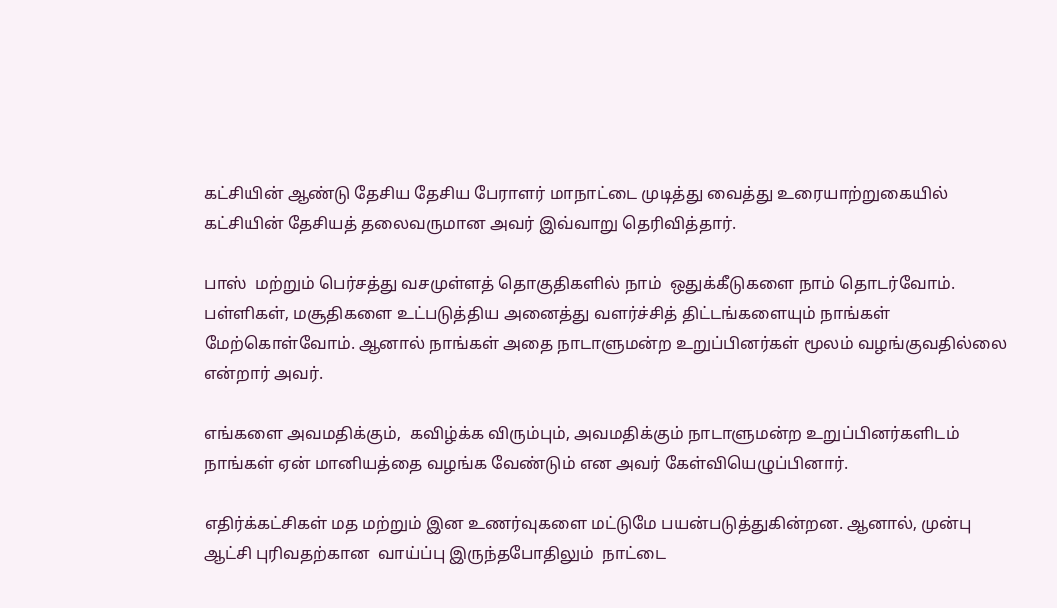கட்சியின் ஆண்டு தேசிய தேசிய பேராளர் மாநாட்டை முடித்து வைத்து உரையாற்றுகையில் கட்சியின் தேசியத் தலைவருமான அவர் இவ்வாறு தெரிவித்தார்.

பாஸ்  மற்றும் பெர்சத்து வசமுள்ளத் தொகுதிகளில் நாம்  ஒதுக்கீடுகளை நாம் தொடர்வோம். பள்ளிகள், மசூதிகளை உட்படுத்திய அனைத்து வளர்ச்சித் திட்டங்களையும் நாங்கள் மேற்கொள்வோம். ஆனால் நாங்கள் அதை நாடாளுமன்ற உறுப்பினர்கள் மூலம் வழங்குவதில்லை என்றார் அவர்.

எங்களை அவமதிக்கும்,  கவிழ்க்க விரும்பும், அவமதிக்கும் நாடாளுமன்ற உறுப்பினர்களிடம் நாங்கள் ஏன் மானியத்தை வழங்க வேண்டும் என அவர் கேள்வியெழுப்பினார்.

எதிர்க்கட்சிகள் மத மற்றும் இன உணர்வுகளை மட்டுமே பயன்படுத்துகின்றன. ஆனால், முன்பு ஆட்சி புரிவதற்கான  வாய்ப்பு இருந்தபோதிலும்  நாட்டை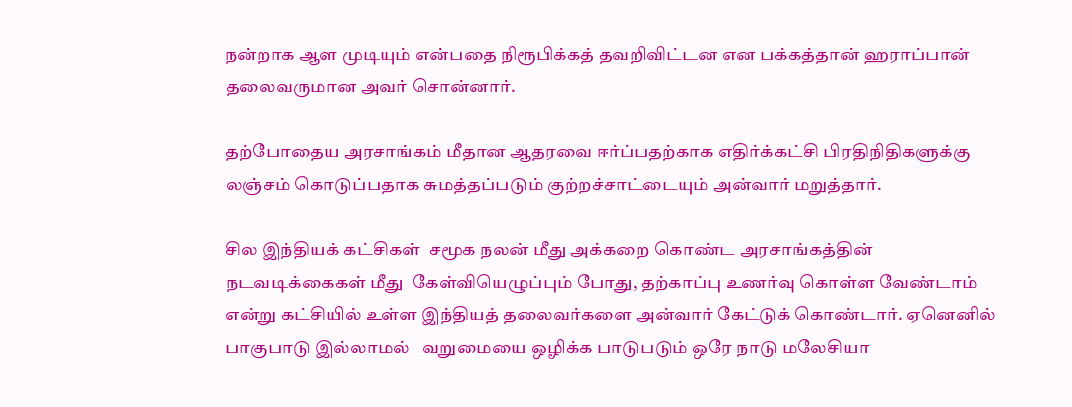நன்றாக ஆள முடியும் என்பதை நிரூபிக்கத் தவறிவிட்டன என பக்கத்தான் ஹராப்பான் தலைவருமான அவர் சொன்னார்.

தற்போதைய அரசாங்கம் மீதான ஆதரவை ஈர்ப்பதற்காக எதிர்க்கட்சி பிரதிநிதிகளுக்கு லஞ்சம் கொடுப்பதாக சுமத்தப்படும் குற்றச்சாட்டையும் அன்வார் மறுத்தார்.

சில இந்தியக் கட்சிகள்  சமூக நலன் மீது அக்கறை கொண்ட அரசாங்கத்தின் நடவடிக்கைகள் மீது  கேள்வியெழுப்பும் போது, தற்காப்பு உணர்வு கொள்ள வேண்டாம் என்று கட்சியில் உள்ள இந்தியத் தலைவர்களை அன்வார் கேட்டுக் கொண்டார். ஏனெனில் பாகுபாடு இல்லாமல்   வறுமையை ஒழிக்க பாடுபடும் ஒரே நாடு மலேசியா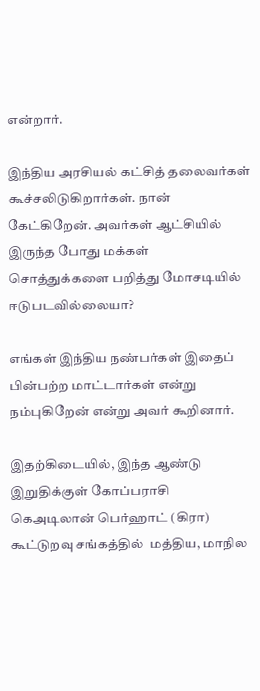என்றார்.

இந்திய அரசியல் கட்சித் தலைவர்கள் கூச்சலிடுகிறார்கள். நான் கேட்கிறேன். அவர்கள் ஆட்சியில் இருந்த போது மக்கள் சொத்துக்களை பறித்து மோசடியில் ஈடுபடவில்லையா?

எங்கள் இந்திய நண்பர்கள் இதைப் பின்பற்ற மாட்டார்கள் என்று நம்புகிறேன் என்று அவர் கூறினார்.

இதற்கிடையில், இந்த ஆண்டு இறுதிக்குள் கோப்பராசி கெஅடிலான் பெர்ஹாட் (கிரா) கூட்டுறவு சங்கத்தில்  மத்திய, மாநில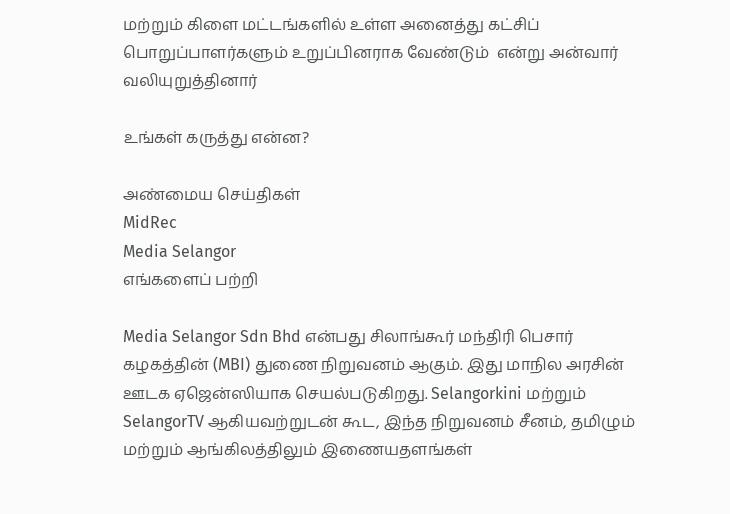மற்றும் கிளை மட்டங்களில் உள்ள அனைத்து கட்சிப் பொறுப்பாளர்களும் உறுப்பினராக வேண்டும்  என்று அன்வார் வலியுறுத்தினார்

உங்கள் கருத்து என்ன?

அண்மைய செய்திகள்
MidRec
Media Selangor
எங்களைப் பற்றி

Media Selangor Sdn Bhd என்பது சிலாங்கூர் மந்திரி பெசார் கழகத்தின் (MBI) துணை நிறுவனம் ஆகும். இது மாநில அரசின் ஊடக ஏஜென்ஸியாக செயல்படுகிறது. Selangorkini மற்றும் SelangorTV ஆகியவற்றுடன் கூட, இந்த நிறுவனம் சீனம், தமிழும் மற்றும் ஆங்கிலத்திலும் இணையதளங்கள்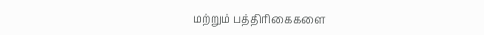மற்றும் பத்திரிகைகளை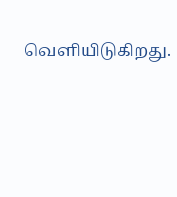வெளியிடுகிறது.